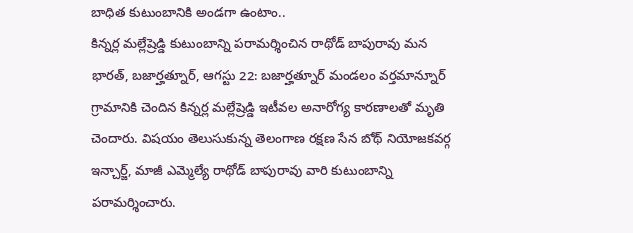బాధిత కుటుంబానికి అండగా ఉంటాం..
కిన్నర్ల మల్లేష్రెడ్డి కుటుంబాన్ని పరామర్శించిన రాథోడ్ బాపురావు మన భారత్, బజార్హత్నూర్, ఆగస్టు 22: బజార్హత్నూర్ మండలం వర్తమాన్నూర్ గ్రామానికి చెందిన కిన్నర్ల మల్లేష్రెడ్డి ఇటీవల అనారోగ్య కారణాలతో మృతి చెందారు. విషయం తెలుసుకున్న తెలంగాణ రక్షణ సేన బోథ్ నియోజకవర్గ ఇన్చార్జ్, మాజీ ఎమ్మెల్యే రాథోడ్ బాపురావు వారి కుటుంబాన్ని పరామర్శించారు.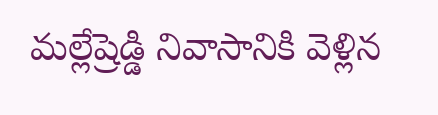మల్లేష్రెడ్డి నివాసానికి వెళ్లిన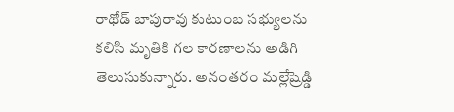రాథోడ్ బాపురావు కుటుంబ సభ్యులను కలిసి మృతికి గల కారణాలను అడిగి తెలుసుకున్నారు. అనంతరం మల్లేష్రెడ్డి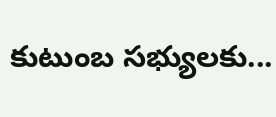కుటుంబ సభ్యులకు...